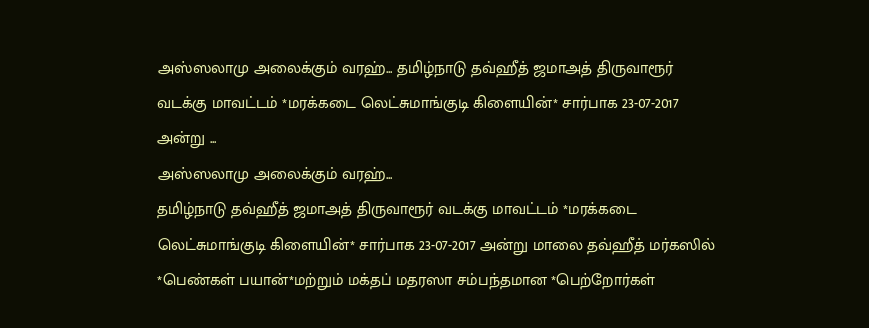அஸ்ஸலாமு அலைக்கும் வரஹ்... தமிழ்நாடு தவ்ஹீத் ஜமாஅத் திருவாரூர் வடக்கு மாவட்டம் *மரக்கடை லெட்சுமாங்குடி கிளையின்* சார்பாக 23-07-2017 அன்று ...
அஸ்ஸலாமு அலைக்கும் வரஹ்...
தமிழ்நாடு தவ்ஹீத் ஜமாஅத் திருவாரூர் வடக்கு மாவட்டம் *மரக்கடை லெட்சுமாங்குடி கிளையின்* சார்பாக 23-07-2017 அன்று மாலை தவ்ஹீத் மர்கஸில் *பெண்கள் பயான்*மற்றும் மக்தப் மதரஸா சம்பந்தமான *பெற்றோர்கள்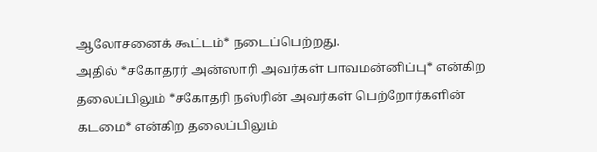ஆலோசனைக் கூட்டம்* நடைப்பெற்றது.
அதில் *சகோதரர் அன்ஸாரி அவர்கள் பாவமன்னிப்பு* என்கிற தலைப்பிலும் *சகோதரி நஸ்ரின் அவர்கள் பெற்றோர்களின் கடமை* என்கிற தலைப்பிலும்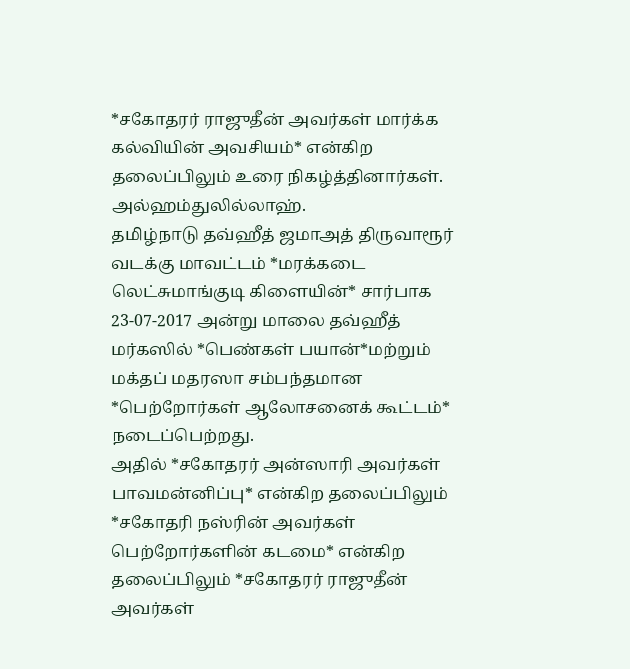*சகோதரர் ராஜுதீன் அவர்கள் மார்க்க கல்வியின் அவசியம்* என்கிற தலைப்பிலும் உரை நிகழ்த்தினார்கள்.
அல்ஹம்துலில்லாஹ்.
தமிழ்நாடு தவ்ஹீத் ஜமாஅத் திருவாரூர் வடக்கு மாவட்டம் *மரக்கடை லெட்சுமாங்குடி கிளையின்* சார்பாக 23-07-2017 அன்று மாலை தவ்ஹீத் மர்கஸில் *பெண்கள் பயான்*மற்றும் மக்தப் மதரஸா சம்பந்தமான *பெற்றோர்கள் ஆலோசனைக் கூட்டம்* நடைப்பெற்றது.
அதில் *சகோதரர் அன்ஸாரி அவர்கள் பாவமன்னிப்பு* என்கிற தலைப்பிலும் *சகோதரி நஸ்ரின் அவர்கள் பெற்றோர்களின் கடமை* என்கிற தலைப்பிலும் *சகோதரர் ராஜுதீன் அவர்கள்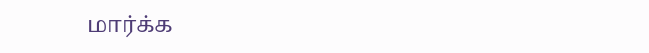மார்க்க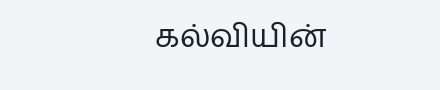கல்வியின்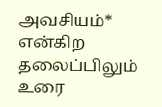அவசியம்* என்கிற தலைப்பிலும் உரை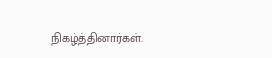நிகழ்த்தினார்கள்.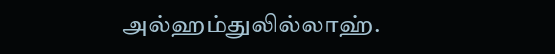அல்ஹம்துலில்லாஹ்.